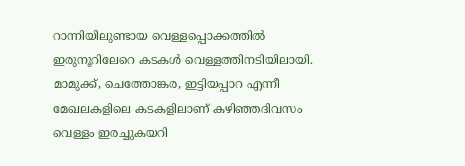റാന്നിയിലുണ്ടായ വെള്ളപ്പൊക്കത്തിൽ ഇരുനൂറിലേറെ കടകൾ വെള്ളത്തിനടിയിലായി. മാമുക്ക്, ചെത്തോങ്കര, ഇട്ടിയപ്പാറ എന്നീ മേഖലകളിലെ കടകളിലാണ് കഴിഞ്ഞദിവസം വെള്ളം ഇരച്ചുകയറി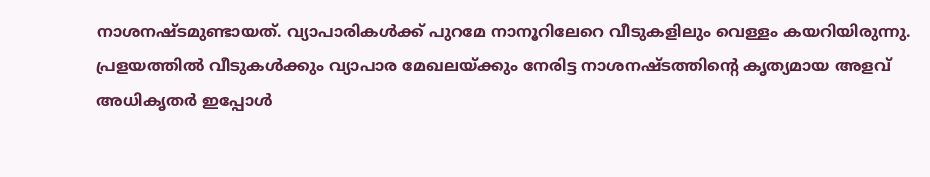നാശനഷ്ടമുണ്ടായത്. വ്യാപാരികൾക്ക് പുറമേ നാനൂറിലേറെ വീടുകളിലും വെള്ളം കയറിയിരുന്നു.
പ്രളയത്തിൽ വീടുകൾക്കും വ്യാപാര മേഖലയ്ക്കും നേരിട്ട നാശനഷ്ടത്തിന്റെ കൃത്യമായ അളവ് അധികൃതർ ഇപ്പോൾ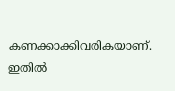കണക്കാക്കിവരികയാണ്. ഇതിൽ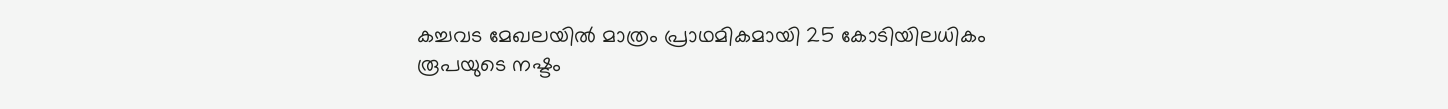കച്ചവട മേഖലയിൽ മാത്രം പ്രാഥമികമായി 25 കോടിയിലധികം രൂപയുടെ നഷ്ടം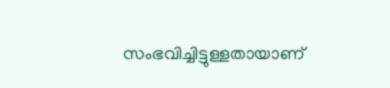സംഭവിച്ചിട്ടുള്ളതായാണ്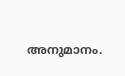അനുമാനം.